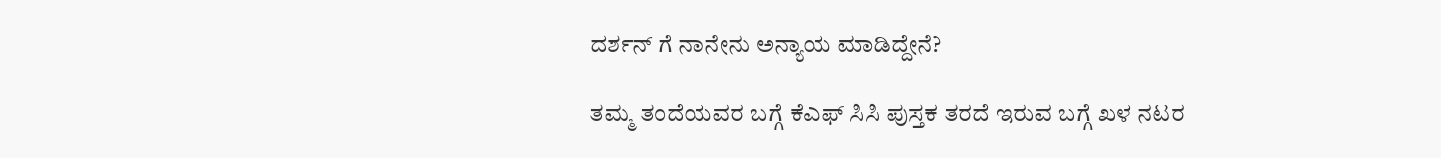ದರ್ಶನ್ ಗೆ ನಾನೇನು ಅನ್ಯಾಯ ಮಾಡಿದ್ದೇನೆ?

ತಮ್ಮ ತಂದೆಯವರ ಬಗ್ಗೆ ಕೆಎಫ್ ಸಿಸಿ ಪುಸ್ತಕ ತರದೆ ಇರುವ ಬಗ್ಗೆ ಖಳ ನಟರ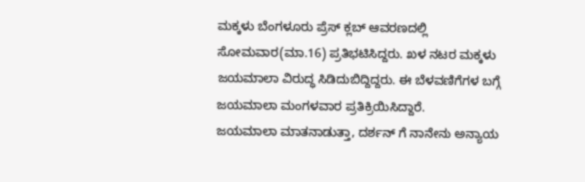ಮಕ್ಕಳು ಬೆಂಗಳೂರು ಪ್ರೆಸ್ ಕ್ಲಬ್ ಆವರಣದಲ್ಲಿ ಸೋಮವಾರ(ಮಾ.16) ಪ್ರತಿಭಟಿಸಿದ್ದರು. ಖಳ ನಟರ ಮಕ್ಕಳು ಜಯಮಾಲಾ ವಿರುದ್ಧ ಸಿಡಿದುಬಿದ್ದಿದ್ದರು. ಈ ಬೆಳವಣಿಗೆಗಳ ಬಗ್ಗೆ ಜಯಮಾಲಾ ಮಂಗಳವಾರ ಪ್ರತಿಕ್ರಿಯಿಸಿದ್ದಾರೆ.
ಜಯಮಾಲಾ ಮಾತನಾಡುತ್ತಾ, ದರ್ಶನ್ ಗೆ ನಾನೇನು ಅನ್ಯಾಯ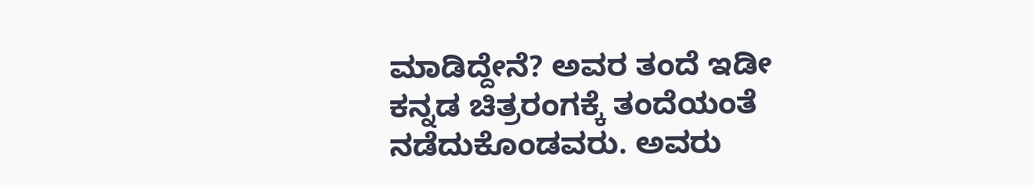ಮಾಡಿದ್ದೇನೆ? ಅವರ ತಂದೆ ಇಡೀ ಕನ್ನಡ ಚಿತ್ರರಂಗಕ್ಕೆ ತಂದೆಯಂತೆ ನಡೆದುಕೊಂಡವರು. ಅವರು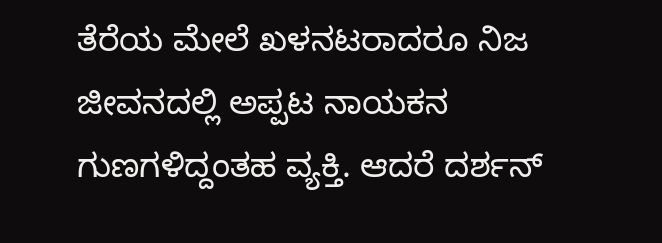ತೆರೆಯ ಮೇಲೆ ಖಳನಟರಾದರೂ ನಿಜ ಜೀವನದಲ್ಲಿ ಅಪ್ಪಟ ನಾಯಕನ ಗುಣಗಳಿದ್ದಂತಹ ವ್ಯಕ್ತಿ. ಆದರೆ ದರ್ಶನ್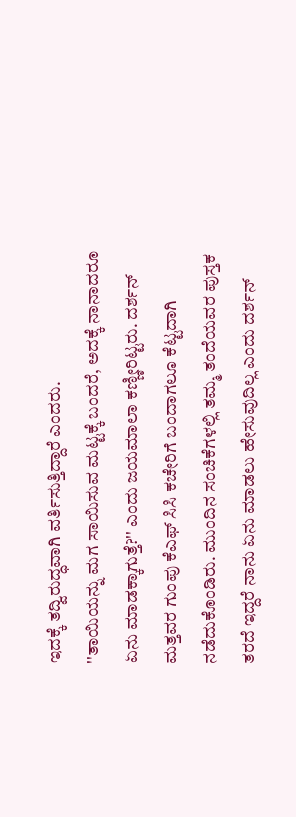ಇದಕ್ಕೆ ತದ್ವಿರುದ್ಧವಾಗಿ ವರ್ತಿಸುತ್ತಿದ್ದಾರೆ ಎಂದರು.
''ತಾಯಿಯನ್ನು ಮಗ ಸಾಯಿಸುವ ಮಟ್ಟಕ್ಕೆ ಬಂದರೆ, ಅದಕ್ಕೆ ನಾನಾದರೂ ಏನು ಮಾಡಕ್ಕಾಗುತ್ತೆ?'' ಎಂದು ಜಯಮಾಲಾ ಕಣ್ಣೀರಿಟ್ಟರು. ದರ್ಶನ್ ಮತ್ತವರ ಗುಂಪು ಕೆಎಫ್ ಸಿಸಿ ಕಚೇರಿಗೆ ಬಂದಾಗಲೂ ಕೆಟ್ಟದಾಗಿ ನಡೆದುಕೊಂಡಿರು. ಮುಂದಿನ ಸಂಚಿಕೆಗಳಲ್ಲಿ ತಮ್ಮ ತಂದೆಯವರ ಪುಸ್ತಕ ತರದೆ ಇದ್ದರೆ ನಾನು ಏನು ಮಾಡಲು ಹೇಸುವುದಿಲ್ಲ ಎಂದು ದರ್ಶನ್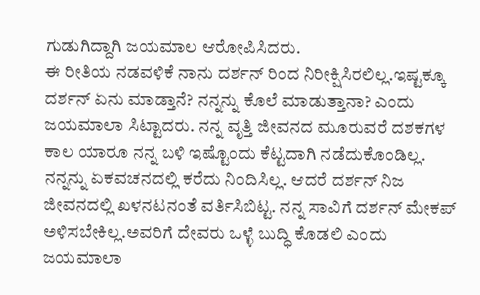ಗುಡುಗಿದ್ದಾಗಿ ಜಯಮಾಲ ಆರೋಪಿಸಿದರು.
ಈ ರೀತಿಯ ನಡವಳಿಕೆ ನಾನು ದರ್ಶನ್ ರಿಂದ ನಿರೀಕ್ಷಿಸಿರಲಿಲ್ಲ.ಇಷ್ಟಕ್ಕೂ ದರ್ಶನ್ ಏನು ಮಾಡ್ತಾನೆ? ನನ್ನನ್ನು ಕೊಲೆ ಮಾಡುತ್ತಾನಾ? ಎಂದು ಜಯಮಾಲಾ ಸಿಟ್ಟಾದರು. ನನ್ನ ವೃತ್ತಿ ಜೀವನದ ಮೂರುವರೆ ದಶಕಗಳ ಕಾಲ ಯಾರೂ ನನ್ನ ಬಳಿ ಇಷ್ಟೊಂದು ಕೆಟ್ಟದಾಗಿ ನಡೆದುಕೊಂಡಿಲ್ಲ. ನನ್ನನ್ನು ಏಕವಚನದಲ್ಲಿ ಕರೆದು ನಿಂದಿಸಿಲ್ಲ. ಆದರೆ ದರ್ಶನ್ ನಿಜ ಜೀವನದಲ್ಲಿ ಖಳನಟನಂತೆ ವರ್ತಿಸಿಬಿಟ್ಟ. ನನ್ನ ಸಾವಿಗೆ ದರ್ಶನ್ ಮೇಕಪ್ ಅಳಿಸಬೇಕಿಲ್ಲ.ಅವರಿಗೆ ದೇವರು ಒಳ್ಳೆ ಬುದ್ಧಿ ಕೊಡಲಿ ಎಂದು ಜಯಮಾಲಾ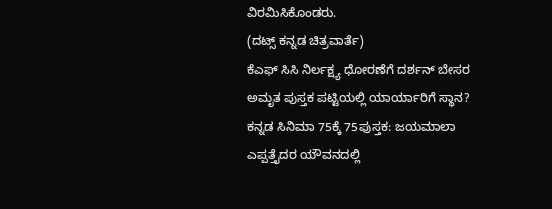ವಿರಮಿಸಿಕೊಂಡರು.
(ದಟ್ಸ್ ಕನ್ನಡ ಚಿತ್ರವಾರ್ತೆ)
ಕೆಎಫ್ ಸಿಸಿ ನಿರ್ಲಕ್ಷ್ಯ ಧೋರಣೆಗೆ ದರ್ಶನ್ ಬೇಸರ
ಅಮೃತ ಪುಸ್ತಕ ಪಟ್ಟಿಯಲ್ಲಿ ಯಾರ್ಯಾರಿಗೆ ಸ್ಥಾನ?
ಕನ್ನಡ ಸಿನಿಮಾ 75ಕ್ಕೆ 75ಪುಸ್ತಕ: ಜಯಮಾಲಾ
ಎಪ್ಪತ್ತೈದರ ಯೌವನದಲ್ಲಿ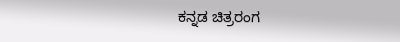ಕನ್ನಡ ಚಿತ್ರರಂಗ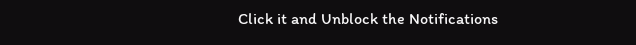Click it and Unblock the Notifications